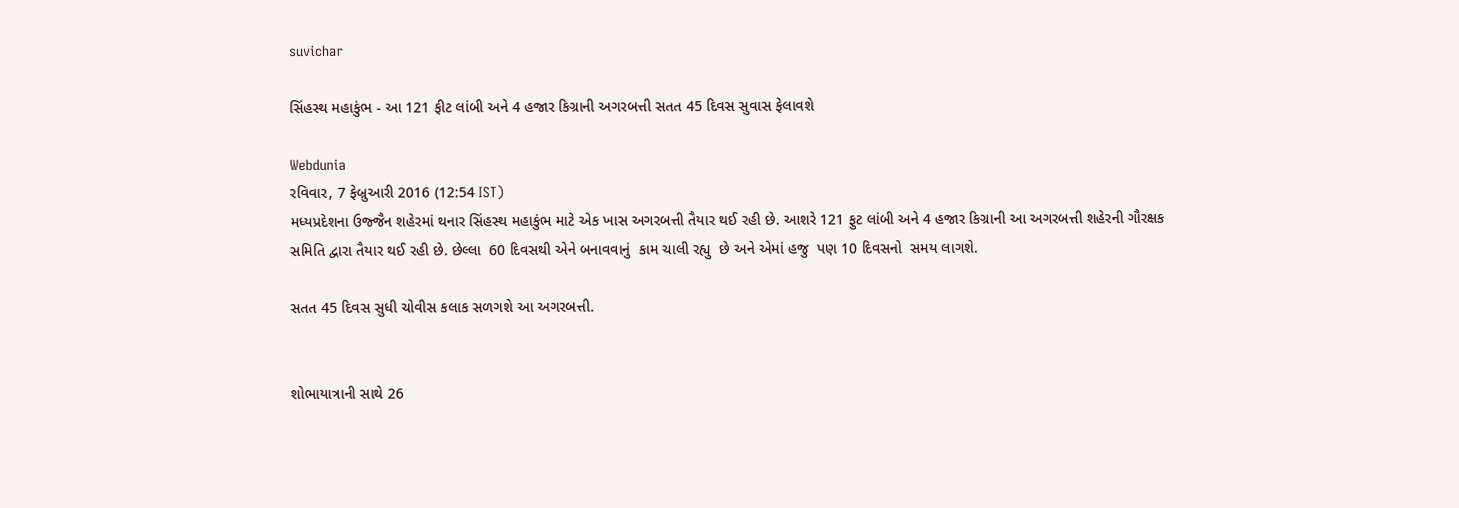suvichar

સિંહસ્થ મહાકુંભ - આ 121 ફીટ લાંબી અને 4 હજાર કિગ્રાની અગરબત્તી સતત 45 દિવસ સુવાસ ફેલાવશે

Webdunia
રવિવાર, 7 ફેબ્રુઆરી 2016 (12:54 IST)
મધ્યપ્રદેશના ઉજ્જૈન શહેરમાં થનાર સિંહસ્થ મહાકુંભ માટે એક ખાસ અગરબત્તી તૈયાર થઈ રહી છે. આશરે 121 ફુટ લાંબી અને 4 હજાર કિગ્રાની આ અગરબત્તી શહેરની ગૌરક્ષક સમિતિ દ્વારા તૈયાર થઈ રહી છે. છેલ્લા  60 દિવસથી એને બનાવવાનું  કામ ચાલી રહ્યુ  છે અને એમાં હજુ  પણ 10 દિવસનો  સમય લાગશે.

સતત 45 દિવસ સુધી ચોવીસ કલાક સળગશે આ અગરબત્તી.


શોભાયાત્રાની સાથે 26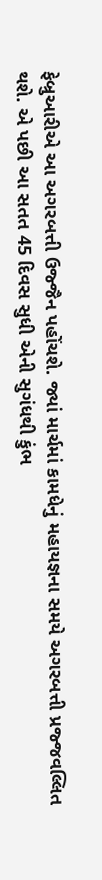ફેબ્રુઆરીએ આ અગરબત્તી ઉજ્જૈન પહોંચશે. જ્યાં માર્ચમાં કામધેનું મહાયજ્ઞના સમયે અગરબત્તી પ્રજ્જવલ્લિત થશે. એ પછી આ સતત 45 દિવસ સુધી એની સુગંધથી કુંભ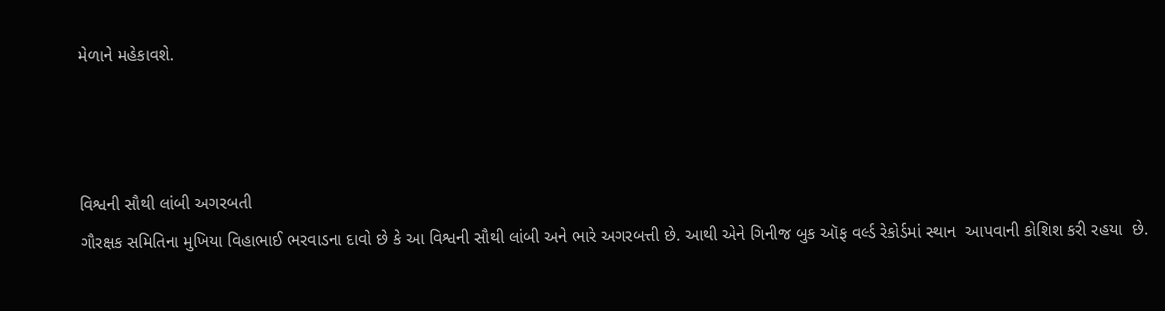મેળાને મહેકાવશે.



વિશ્વની સૌથી લાંબી અગરબતી
ગૌરક્ષક સમિતિના મુખિયા વિહાભાઈ ભરવાડના દાવો છે કે આ વિશ્વની સૌથી લાંબી અને ભારે અગરબત્તી છે. આથી એને ગિનીજ બુક ઑફ વર્લ્ડ રેકોર્ડમાં સ્થાન  આપવાની કોશિશ કરી રહયા  છે.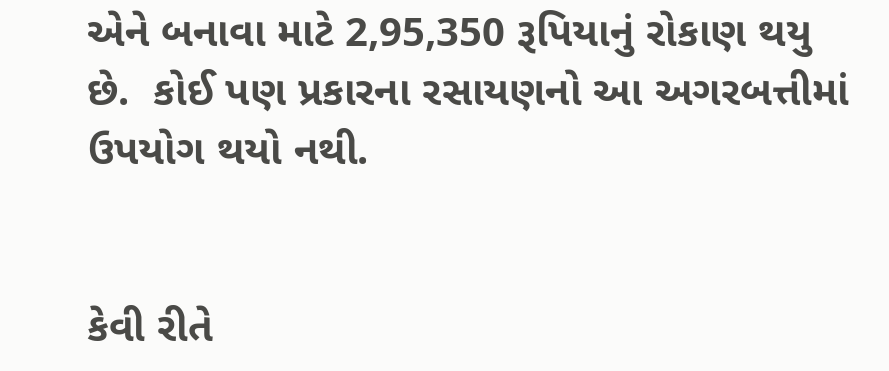એને બનાવા માટે 2,95,350 રૂપિયાનું રોકાણ થયુ છે.  કોઈ પણ પ્રકારના રસાયણનો આ અગરબત્તીમાં  ઉપયોગ થયો નથી.


કેવી રીતે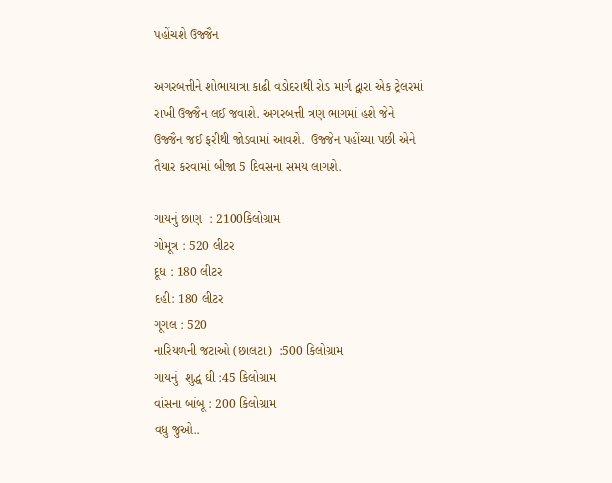પહોંચશે ઉજ્જૈન

અગરબત્તીને શોભાયાત્રા કાઢી વડોદરાથી રોડ માર્ગ દ્વારા એક ટ્રેલરમાં રાખી ઉજ્જૈન લઈ જવાશે. અગરબત્તી ત્રણ ભાગમાં હશે જેને ઉજ્જૈન જઈ ફરીથી જોડવામાં આવશે.  ઉજ્જેન પહોંચ્યા પછી એને તૈયાર કરવામાં બીજા 5 દિવસના સમય લાગશે.

ગાયનું છાણ  : 2100કિલોગ્રામ
ગોમૂત્ર : 520 લીટર
દૂધ : 180 લીટર
દહી: 180 લીટર
ગૂગલ : 520
નારિયળની જટાઓ (છાલટા)  :500 કિલોગ્રામ
ગાયનું  શુદ્ધ ઘી :45 કિલોગ્રામ
વાંસના બાંબૂ : 200 કિલોગ્રામ
વધુ જુઓ..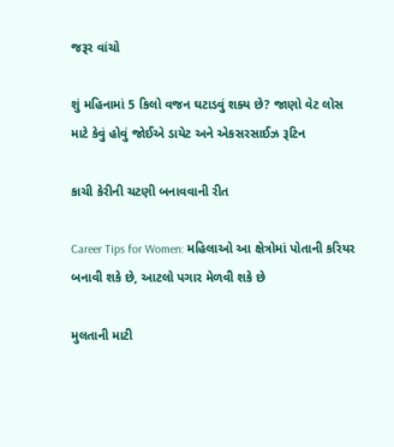જરૂર વાંચો

શું મહિનામાં 5 કિલો વજન ઘટાડવું શક્ય છે? જાણો વેટ લોસ માટે કેવું હોવું જોઈએ ડાયેટ અને એકસરસાઈઝ રૂટિન

કાચી કેરીની ચટણી બનાવવાની રીત

Career Tips for Women: મહિલાઓ આ ક્ષેત્રોમાં પોતાની કરિયર બનાવી શકે છે, આટલો પગાર મેળવી શકે છે

મુલતાની માટી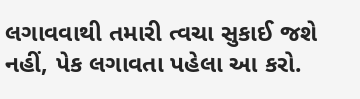લગાવવાથી તમારી ત્વચા સુકાઈ જશે નહીં, પેક લગાવતા પહેલા આ કરો.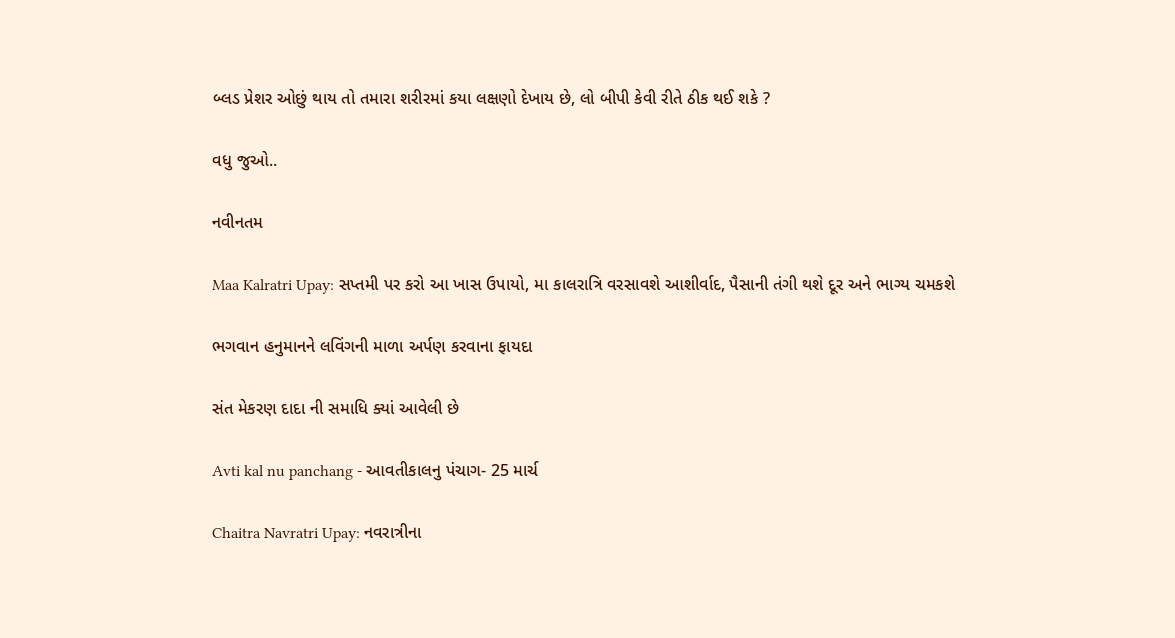બ્લડ પ્રેશર ઓછું થાય તો તમારા શરીરમાં કયા લક્ષણો દેખાય છે, લો બીપી કેવી રીતે ઠીક થઈ શકે ?

વધુ જુઓ..

નવીનતમ

Maa Kalratri Upay: સપ્તમી પર કરો આ ખાસ ઉપાયો, મા કાલરાત્રિ વરસાવશે આશીર્વાદ, પૈસાની તંગી થશે દૂર અને ભાગ્ય ચમકશે

ભગવાન હનુમાનને લવિંગની માળા અર્પણ કરવાના ફાયદા

સંત મેકરણ દાદા ની સમાધિ ક્યાં આવેલી છે

Avti kal nu panchang - આવતીકાલનુ પંચાગ- 25 માર્ચ

Chaitra Navratri Upay: નવરાત્રીના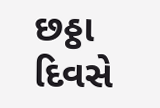છઠ્ઠા દિવસે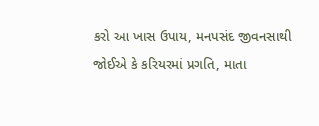કરો આ ખાસ ઉપાય, મનપસંદ જીવનસાથી જોઈએ કે કરિયરમાં પ્રગતિ, માતા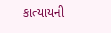કાત્યાયની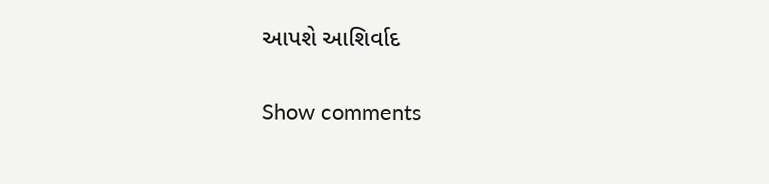આપશે આશિર્વાદ

Show comments